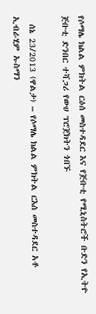የሶማሌ ክልል ምክትል ርዕሰ መስተዳደር እና የጅቡቲ የሚኒስትሮች ቡድን የኢትዮ ጅቡቲ ድንበር ተሻጋሪ የውሀ ፕሮጀክትን ጎበኙ

  ሰኔ 23/2013 (ዋልታ) – የሶማሌ ክልል ምክትል ርእሰ መስተዳደር አቶ ኢብራሂም ኡስማን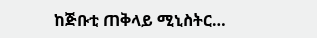ከጅቡቲ ጠቅላይ ሚኒስትር…